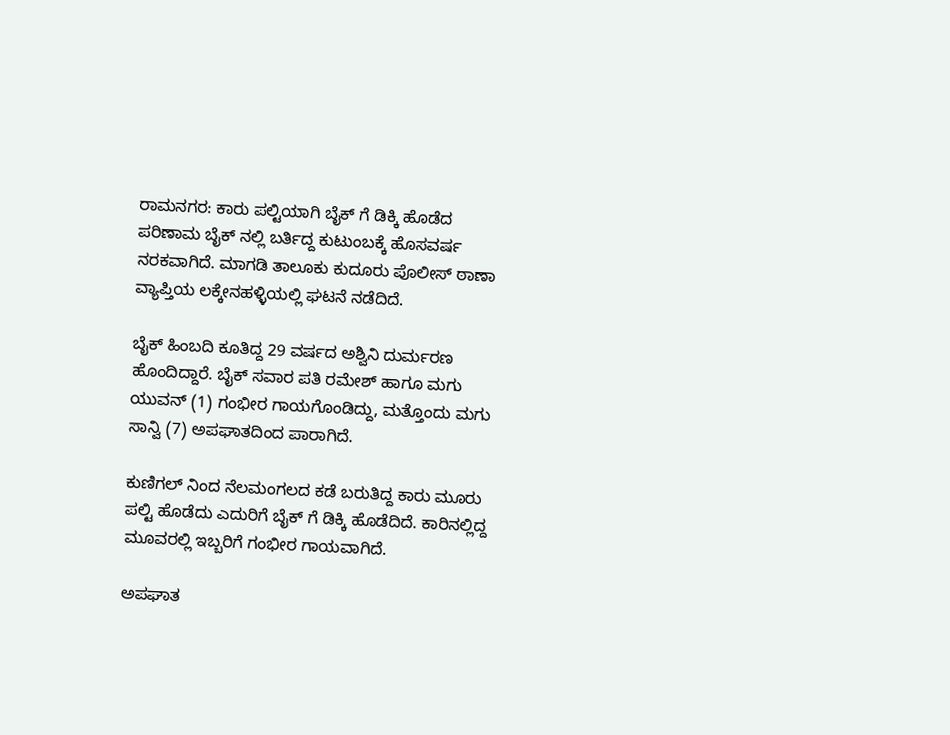ರಾಮನಗರ: ಕಾರು ಪಲ್ಟಿಯಾಗಿ ಬೈಕ್ ಗೆ ಡಿಕ್ಕಿ ಹೊಡೆದ ಪರಿಣಾಮ ಬೈಕ್ ನಲ್ಲಿ ಬರ್ತಿದ್ದ ಕುಟುಂಬಕ್ಕೆ ಹೊಸವರ್ಷ ನರಕವಾಗಿದೆ. ಮಾಗಡಿ ತಾಲೂಕು ಕುದೂರು ಪೊಲೀಸ್ ಠಾಣಾ ವ್ಯಾಪ್ತಿಯ ಲಕ್ಕೇನಹಳ್ಳಿಯಲ್ಲಿ ಘಟನೆ ನಡೆದಿದೆ.

ಬೈಕ್ ಹಿಂಬದಿ ಕೂತಿದ್ದ 29 ವರ್ಷದ ಅಶ್ವಿನಿ ದುರ್ಮರಣ ಹೊಂದಿದ್ದಾರೆ. ಬೈಕ್ ಸವಾರ ಪತಿ ರಮೇಶ್ ಹಾಗೂ ಮಗು ಯುವನ್ (1) ಗಂಭೀರ ಗಾಯಗೊಂಡಿದ್ದು, ಮತ್ತೊಂದು ಮಗು ಸಾನ್ವಿ (7) ಅಪಘಾತದಿಂದ ಪಾರಾಗಿದೆ.

ಕುಣಿಗಲ್ ನಿಂದ ನೆಲಮಂಗಲದ ಕಡೆ ಬರುತಿದ್ದ ಕಾರು ಮೂರು ಪಲ್ಟಿ ಹೊಡೆದು ಎದುರಿಗೆ ಬೈಕ್ ಗೆ ಡಿಕ್ಕಿ ಹೊಡೆದಿದೆ. ಕಾರಿನಲ್ಲಿದ್ದ ಮೂವರಲ್ಲಿ ಇಬ್ಬರಿಗೆ ಗಂಭೀರ ಗಾಯವಾಗಿದೆ.

ಅಪಘಾತ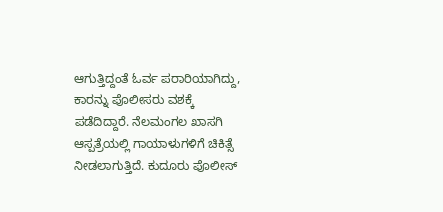ಆಗುತ್ತಿದ್ದಂತೆ ಓರ್ವ ಪರಾರಿಯಾಗಿದ್ದು, ಕಾರನ್ನು ಪೊಲೀಸರು ವಶಕ್ಕೆ ಪಡೆದಿದ್ದಾರೆ. ನೆಲಮಂಗಲ ಖಾಸಗಿ ಆಸ್ಪತ್ರೆಯಲ್ಲಿ ಗಾಯಾಳುಗಳಿಗೆ ಚಿಕಿತ್ಸೆ ನೀಡಲಾಗುತ್ತಿದೆ. ಕುದೂರು ಪೊಲೀಸ್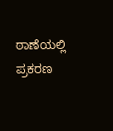ಠಾಣೆಯಲ್ಲಿ ಪ್ರಕರಣ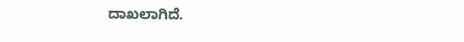ದಾಖಲಾಗಿದೆ.